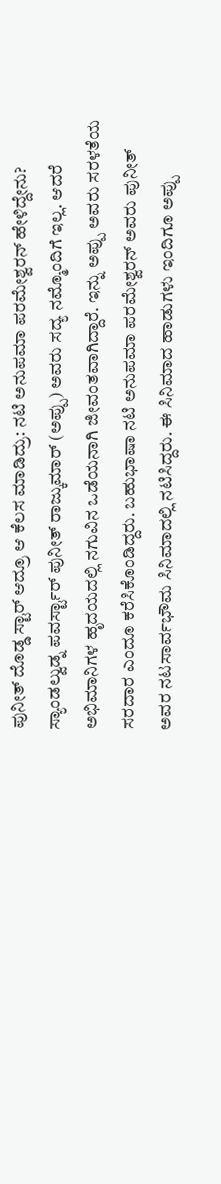ಪುನೀತ್ ದೊಡ್ಡ ಸ್ಟಾರ್ ಆದ್ರೂ ಆ ಕೆಲಸ ಮಾಡಿದ್ರು: ನಟಿ ಅನುಪಮಾ ಪರಮೇಶ್ವರನ್ ಹೇಳಿದ್ದೇನು?
ಸ್ಯಾಂಡಲ್ವುಡ್ನ ಪವರ್ಸ್ಟಾರ್ ಪುನೀತ್ ರಾಜ್ಕುಮಾರ್ (ಅಪ್ಪು) ಅವರು ಸದ್ಯ ನಮ್ಮೊಂದಿಗೆ ಇಲ್ಲ. ಆದರೆ ಅಭಿಮಾನಿಗಳ ಹೃದಯದಲ್ಲಿ ನಗುವಿನ ಒಡೆಯನಾಗಿ ಜೀವಂತವಾಗಿದ್ದಾರೆ. ಇನ್ನು ಅಪ್ಪು ಅವರು ಸರಳತೆಯ ಸರದಾರ ಎಂದೂ ಕರೆಸಿಕೊಂಡಿದ್ದರು. ಬಹುಭಾಷಾ ನಟಿ ಅನುಪಮಾ ಪರಮೇಶ್ವರನ್ ಅವರು ಪುನೀತ್ ಅವರ ನಟಸಾರ್ವಭೌಮ ಸಿನಿಮಾದಲ್ಲಿ ನಟಿಸಿದ್ದರು. ಈ ಸಿನಿಮಾದ ಹಾಡುಗಳು ಇಂದಿಗೂ ಅಪ್ಪು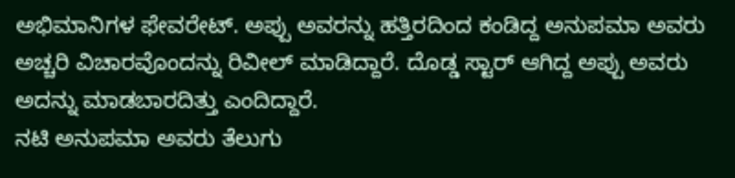ಅಭಿಮಾನಿಗಳ ಫೇವರೇಟ್. ಅಪ್ಪು ಅವರನ್ನು ಹತ್ತಿರದಿಂದ ಕಂಡಿದ್ದ ಅನುಪಮಾ ಅವರು ಅಚ್ಚರಿ ವಿಚಾರವೊಂದನ್ನು ರಿವೀಲ್ ಮಾಡಿದ್ದಾರೆ. ದೊಡ್ಡ ಸ್ಟಾರ್ ಆಗಿದ್ದ ಅಪ್ಪು ಅವರು ಅದನ್ನು ಮಾಡಬಾರದಿತ್ತು ಎಂದಿದ್ದಾರೆ.
ನಟಿ ಅನುಪಮಾ ಅವರು ತೆಲುಗು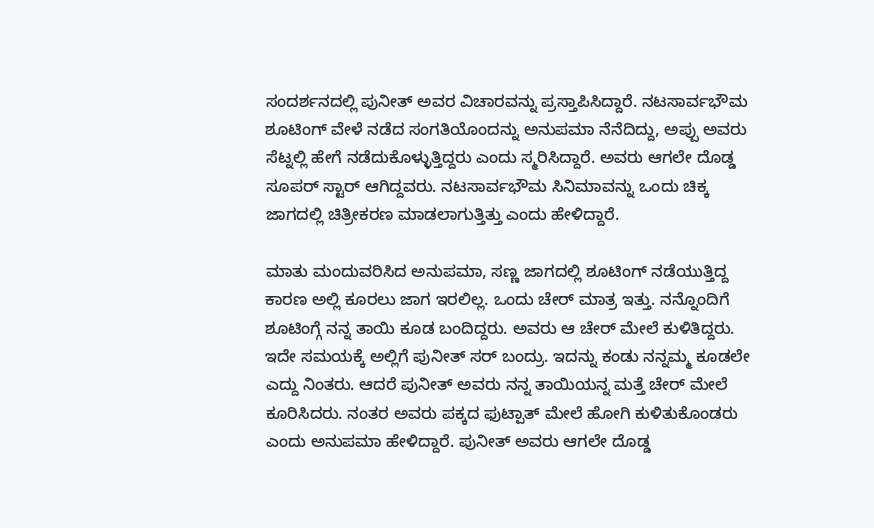ಸಂದರ್ಶನದಲ್ಲಿ ಪುನೀತ್ ಅವರ ವಿಚಾರವನ್ನು ಪ್ರಸ್ತಾಪಿಸಿದ್ದಾರೆ. ನಟಸಾರ್ವಭೌಮ ಶೂಟಿಂಗ್ ವೇಳೆ ನಡೆದ ಸಂಗತಿಯೊಂದನ್ನು ಅನುಪಮಾ ನೆನೆದಿದ್ದು, ಅಪ್ಪು ಅವರು ಸೆಟ್ನಲ್ಲಿ ಹೇಗೆ ನಡೆದುಕೊಳ್ಳುತ್ತಿದ್ದರು ಎಂದು ಸ್ಮರಿಸಿದ್ದಾರೆ. ಅವರು ಆಗಲೇ ದೊಡ್ಡ ಸೂಪರ್ ಸ್ಟಾರ್ ಆಗಿದ್ದವರು. ನಟಸಾರ್ವಭೌಮ ಸಿನಿಮಾವನ್ನು ಒಂದು ಚಿಕ್ಕ ಜಾಗದಲ್ಲಿ ಚಿತ್ರೀಕರಣ ಮಾಡಲಾಗುತ್ತಿತ್ತು ಎಂದು ಹೇಳಿದ್ದಾರೆ.

ಮಾತು ಮಂದುವರಿಸಿದ ಅನುಪಮಾ, ಸಣ್ಣ ಜಾಗದಲ್ಲಿ ಶೂಟಿಂಗ್ ನಡೆಯುತ್ತಿದ್ದ ಕಾರಣ ಅಲ್ಲಿ ಕೂರಲು ಜಾಗ ಇರಲಿಲ್ಲ. ಒಂದು ಚೇರ್ ಮಾತ್ರ ಇತ್ತು. ನನ್ನೊಂದಿಗೆ ಶೂಟಿಂಗ್ಗೆ ನನ್ನ ತಾಯಿ ಕೂಡ ಬಂದಿದ್ದರು. ಅವರು ಆ ಚೇರ್ ಮೇಲೆ ಕುಳಿತಿದ್ದರು. ಇದೇ ಸಮಯಕ್ಕೆ ಅಲ್ಲಿಗೆ ಪುನೀತ್ ಸರ್ ಬಂದ್ರು. ಇದನ್ನು ಕಂಡು ನನ್ನಮ್ಮ ಕೂಡಲೇ ಎದ್ದು ನಿಂತರು. ಆದರೆ ಪುನೀತ್ ಅವರು ನನ್ನ ತಾಯಿಯನ್ನ ಮತ್ತೆ ಚೇರ್ ಮೇಲೆ ಕೂರಿಸಿದರು. ನಂತರ ಅವರು ಪಕ್ಕದ ಫುಟ್ಪಾತ್ ಮೇಲೆ ಹೋಗಿ ಕುಳಿತುಕೊಂಡರು ಎಂದು ಅನುಪಮಾ ಹೇಳಿದ್ದಾರೆ. ಪುನೀತ್ ಅವರು ಆಗಲೇ ದೊಡ್ಡ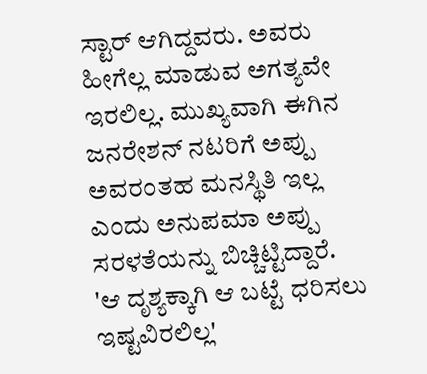ಸ್ಟಾರ್ ಆಗಿದ್ದವರು. ಅವರು ಹೀಗೆಲ್ಲ ಮಾಡುವ ಅಗತ್ಯವೇ ಇರಲಿಲ್ಲ. ಮುಖ್ಯವಾಗಿ ಈಗಿನ ಜನರೇಶನ್ ನಟರಿಗೆ ಅಪ್ಪು ಅವರಂತಹ ಮನಸ್ಥಿತಿ ಇಲ್ಲ ಎಂದು ಅನುಪಮಾ ಅಪ್ಪು ಸರಳತೆಯನ್ನು ಬಿಚ್ಚಿಟ್ಟಿದ್ದಾರೆ.
'ಆ ದೃಶ್ಯಕ್ಕಾಗಿ ಆ ಬಟ್ಟೆ ಧರಿಸಲು ಇಷ್ಟವಿರಲಿಲ್ಲ'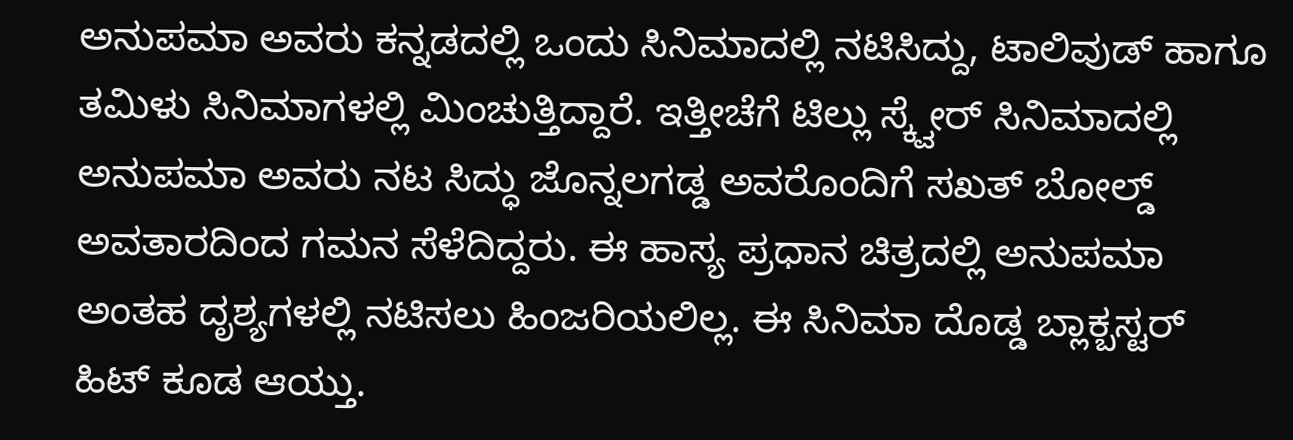ಅನುಪಮಾ ಅವರು ಕನ್ನಡದಲ್ಲಿ ಒಂದು ಸಿನಿಮಾದಲ್ಲಿ ನಟಿಸಿದ್ದು, ಟಾಲಿವುಡ್ ಹಾಗೂ ತಮಿಳು ಸಿನಿಮಾಗಳಲ್ಲಿ ಮಿಂಚುತ್ತಿದ್ದಾರೆ. ಇತ್ತೀಚೆಗೆ ಟಿಲ್ಲು ಸ್ಕ್ವೇರ್ ಸಿನಿಮಾದಲ್ಲಿ ಅನುಪಮಾ ಅವರು ನಟ ಸಿದ್ಧು ಜೊನ್ನಲಗಡ್ಡ ಅವರೊಂದಿಗೆ ಸಖತ್ ಬೋಲ್ಡ್ ಅವತಾರದಿಂದ ಗಮನ ಸೆಳೆದಿದ್ದರು. ಈ ಹಾಸ್ಯ ಪ್ರಧಾನ ಚಿತ್ರದಲ್ಲಿ ಅನುಪಮಾ ಅಂತಹ ದೃಶ್ಯಗಳಲ್ಲಿ ನಟಿಸಲು ಹಿಂಜರಿಯಲಿಲ್ಲ. ಈ ಸಿನಿಮಾ ದೊಡ್ಡ ಬ್ಲಾಕ್ಬಸ್ಟರ್ ಹಿಟ್ ಕೂಡ ಆಯ್ತು.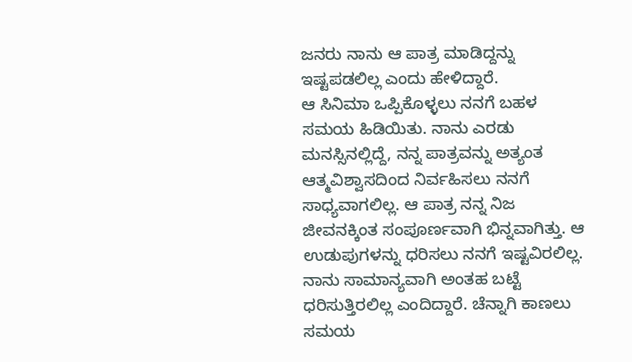ಜನರು ನಾನು ಆ ಪಾತ್ರ ಮಾಡಿದ್ದನ್ನು ಇಷ್ಟಪಡಲಿಲ್ಲ ಎಂದು ಹೇಳಿದ್ದಾರೆ.
ಆ ಸಿನಿಮಾ ಒಪ್ಪಿಕೊಳ್ಳಲು ನನಗೆ ಬಹಳ ಸಮಯ ಹಿಡಿಯಿತು. ನಾನು ಎರಡು ಮನಸ್ಸಿನಲ್ಲಿದ್ದೆ, ನನ್ನ ಪಾತ್ರವನ್ನು ಅತ್ಯಂತ ಆತ್ಮವಿಶ್ವಾಸದಿಂದ ನಿರ್ವಹಿಸಲು ನನಗೆ ಸಾಧ್ಯವಾಗಲಿಲ್ಲ. ಆ ಪಾತ್ರ ನನ್ನ ನಿಜ ಜೀವನಕ್ಕಿಂತ ಸಂಪೂರ್ಣವಾಗಿ ಭಿನ್ನವಾಗಿತ್ತು. ಆ ಉಡುಪುಗಳನ್ನು ಧರಿಸಲು ನನಗೆ ಇಷ್ಟವಿರಲಿಲ್ಲ. ನಾನು ಸಾಮಾನ್ಯವಾಗಿ ಅಂತಹ ಬಟ್ಟೆ ಧರಿಸುತ್ತಿರಲಿಲ್ಲ ಎಂದಿದ್ದಾರೆ. ಚೆನ್ನಾಗಿ ಕಾಣಲು ಸಮಯ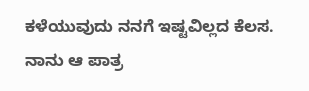ಕಳೆಯುವುದು ನನಗೆ ಇಷ್ಟವಿಲ್ಲದ ಕೆಲಸ. ನಾನು ಆ ಪಾತ್ರ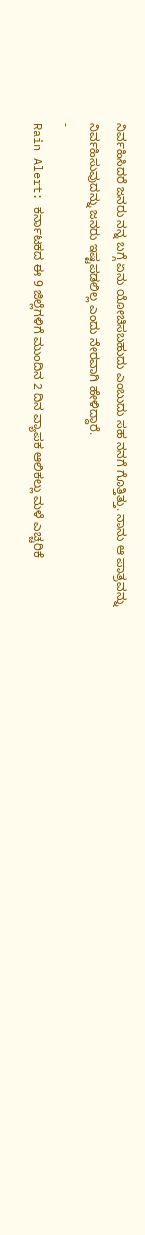ನಿರ್ವಹಿಸಿದರೆ ಜನರು ನನ್ನ ಬಗ್ಗೆ ಏನು ಯೋಚಿಸಬಹುದು ಎಂಬುದು ಸಹ ನನಗೆ ಗೊತ್ತಿತ್ತು. ನಾನು ಆ ಪಾತ್ರವನ್ನು ನಿರ್ವಹಿಸುವುದನ್ನು ಜನರು ಇಷ್ಟಪಡಲಿಲ್ಲ ಎಂದು ನೇರವಾಗಿ ಹೇಳಿದ್ದಾರೆ.
-
Rain Alert: ಕರ್ನಾಟಕದ ಈ 9 ಜಿಲ್ಲೆಗಳಿಗೆ ಮುಂದಿನ 2 ದಿನ ವ್ಯಾಪಕ ಆಲಿಕಲ್ಲು ಮಳೆ ಎಚ್ಚರಿಕೆ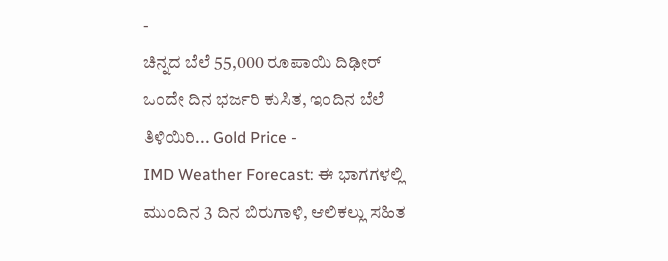-
ಚಿನ್ನದ ಬೆಲೆ 55,000 ರೂಪಾಯಿ ದಿಢೀರ್ ಒಂದೇ ದಿನ ಭರ್ಜರಿ ಕುಸಿತ, ಇಂದಿನ ಬೆಲೆ ತಿಳಿಯಿರಿ... Gold Price -
IMD Weather Forecast: ಈ ಭಾಗಗಳಲ್ಲಿ ಮುಂದಿನ 3 ದಿನ ಬಿರುಗಾಳಿ, ಆಲಿಕಲ್ಲು ಸಹಿತ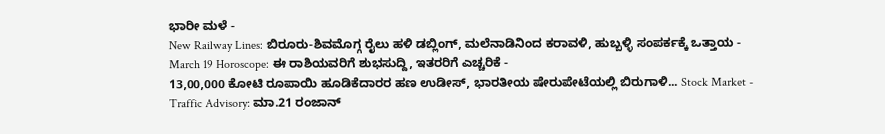ಭಾರೀ ಮಳೆ -
New Railway Lines: ಬಿರೂರು-ಶಿವಮೊಗ್ಗ ರೈಲು ಹಳಿ ಡಬ್ಲಿಂಗ್, ಮಲೆನಾಡಿನಿಂದ ಕರಾವಳಿ, ಹುಬ್ಬಳ್ಳಿ ಸಂಪರ್ಕಕ್ಕೆ ಒತ್ತಾಯ -
March 19 Horoscope: ಈ ರಾಶಿಯವರಿಗೆ ಶುಭಸುದ್ದಿ, ಇತರರಿಗೆ ಎಚ್ಚರಿಕೆ -
13,00,000 ಕೋಟಿ ರೂಪಾಯಿ ಹೂಡಿಕೆದಾರರ ಹಣ ಉಡೀಸ್, ಭಾರತೀಯ ಷೇರುಪೇಟೆಯಲ್ಲಿ ಬಿರುಗಾಳಿ... Stock Market -
Traffic Advisory: ಮಾ.21 ರಂಜಾನ್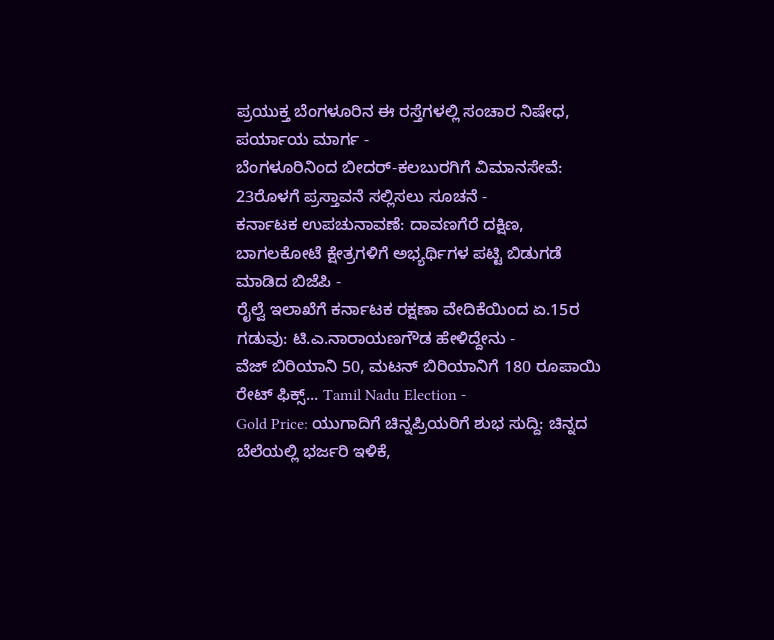ಪ್ರಯುಕ್ತ ಬೆಂಗಳೂರಿನ ಈ ರಸ್ತೆಗಳಲ್ಲಿ ಸಂಚಾರ ನಿಷೇಧ, ಪರ್ಯಾಯ ಮಾರ್ಗ -
ಬೆಂಗಳೂರಿನಿಂದ ಬೀದರ್-ಕಲಬುರಗಿಗೆ ವಿಮಾನಸೇವೆ: 23ರೊಳಗೆ ಪ್ರಸ್ತಾವನೆ ಸಲ್ಲಿಸಲು ಸೂಚನೆ -
ಕರ್ನಾಟಕ ಉಪಚುನಾವಣೆ: ದಾವಣಗೆರೆ ದಕ್ಷಿಣ, ಬಾಗಲಕೋಟೆ ಕ್ಷೇತ್ರಗಳಿಗೆ ಅಭ್ಯರ್ಥಿಗಳ ಪಟ್ಟಿ ಬಿಡುಗಡೆ ಮಾಡಿದ ಬಿಜೆಪಿ -
ರೈಲ್ವೆ ಇಲಾಖೆಗೆ ಕರ್ನಾಟಕ ರಕ್ಷಣಾ ವೇದಿಕೆಯಿಂದ ಏ.15ರ ಗಡುವು: ಟಿ.ಎ.ನಾರಾಯಣಗೌಡ ಹೇಳಿದ್ದೇನು -
ವೆಜ್ ಬಿರಿಯಾನಿ 50, ಮಟನ್ ಬಿರಿಯಾನಿಗೆ 180 ರೂಪಾಯಿ ರೇಟ್ ಫಿಕ್ಸ್... Tamil Nadu Election -
Gold Price: ಯುಗಾದಿಗೆ ಚಿನ್ನಪ್ರಿಯರಿಗೆ ಶುಭ ಸುದ್ದಿ: ಚಿನ್ನದ ಬೆಲೆಯಲ್ಲಿ ಭರ್ಜರಿ ಇಳಿಕೆ,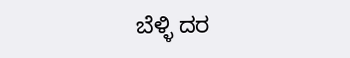ಬೆಳ್ಳಿ ದರ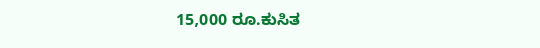15,000 ರೂ.ಕುಸಿತ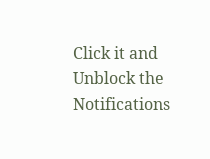Click it and Unblock the Notifications